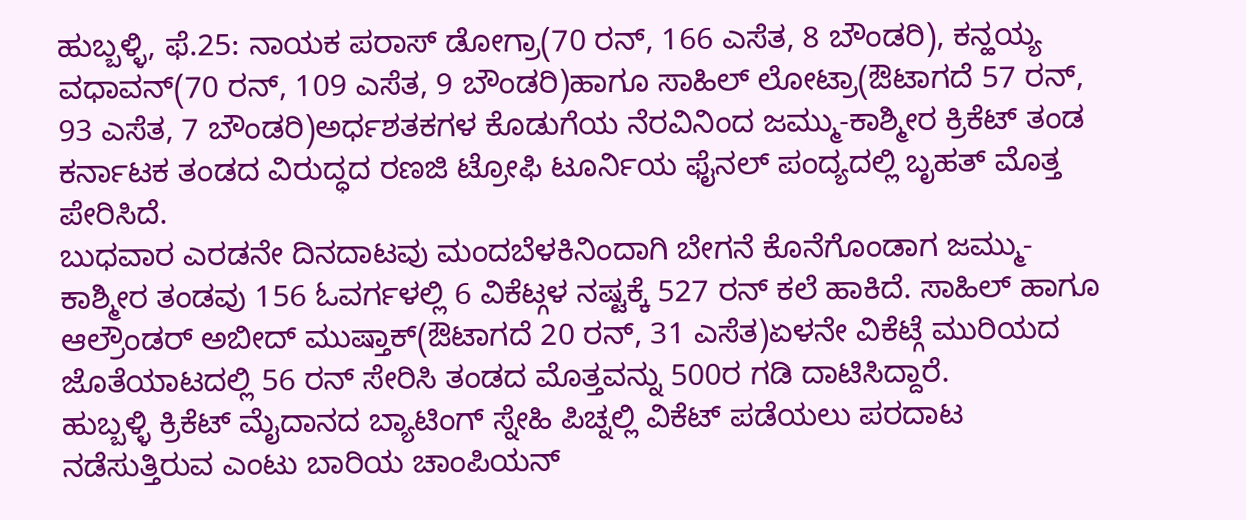ಹುಬ್ಬಳ್ಳಿ, ಫೆ.25: ನಾಯಕ ಪರಾಸ್ ಡೋಗ್ರಾ(70 ರನ್, 166 ಎಸೆತ, 8 ಬೌಂಡರಿ), ಕನ್ಹಯ್ಯ ವಧಾವನ್(70 ರನ್, 109 ಎಸೆತ, 9 ಬೌಂಡರಿ)ಹಾಗೂ ಸಾಹಿಲ್ ಲೋಟ್ರಾ(ಔಟಾಗದೆ 57 ರನ್, 93 ಎಸೆತ, 7 ಬೌಂಡರಿ)ಅರ್ಧಶತಕಗಳ ಕೊಡುಗೆಯ ನೆರವಿನಿಂದ ಜಮ್ಮು-ಕಾಶ್ಮೀರ ಕ್ರಿಕೆಟ್ ತಂಡ ಕರ್ನಾಟಕ ತಂಡದ ವಿರುದ್ಧದ ರಣಜಿ ಟ್ರೋಫಿ ಟೂರ್ನಿಯ ಫೈನಲ್ ಪಂದ್ಯದಲ್ಲಿ ಬೃಹತ್ ಮೊತ್ತ ಪೇರಿಸಿದೆ.
ಬುಧವಾರ ಎರಡನೇ ದಿನದಾಟವು ಮಂದಬೆಳಕಿನಿಂದಾಗಿ ಬೇಗನೆ ಕೊನೆಗೊಂಡಾಗ ಜಮ್ಮು-ಕಾಶ್ಮೀರ ತಂಡವು 156 ಓವರ್ಗಳಲ್ಲಿ 6 ವಿಕೆಟ್ಗಳ ನಷ್ಟಕ್ಕೆ 527 ರನ್ ಕಲೆ ಹಾಕಿದೆ. ಸಾಹಿಲ್ ಹಾಗೂ ಆಲ್ರೌಂಡರ್ ಅಬೀದ್ ಮುಷ್ತಾಕ್(ಔಟಾಗದೆ 20 ರನ್, 31 ಎಸೆತ)ಏಳನೇ ವಿಕೆಟ್ಗೆ ಮುರಿಯದ ಜೊತೆಯಾಟದಲ್ಲಿ 56 ರನ್ ಸೇರಿಸಿ ತಂಡದ ಮೊತ್ತವನ್ನು 500ರ ಗಡಿ ದಾಟಿಸಿದ್ದಾರೆ.
ಹುಬ್ಬಳ್ಳಿ ಕ್ರಿಕೆಟ್ ಮೈದಾನದ ಬ್ಯಾಟಿಂಗ್ ಸ್ನೇಹಿ ಪಿಚ್ನಲ್ಲಿ ವಿಕೆಟ್ ಪಡೆಯಲು ಪರದಾಟ ನಡೆಸುತ್ತಿರುವ ಎಂಟು ಬಾರಿಯ ಚಾಂಪಿಯನ್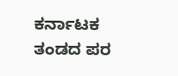ಕರ್ನಾಟಕ ತಂಡದ ಪರ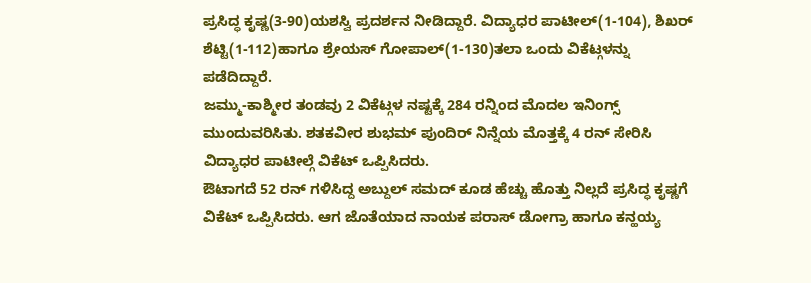ಪ್ರಸಿದ್ಧ ಕೃಷ್ಣ(3-90)ಯಶಸ್ವಿ ಪ್ರದರ್ಶನ ನೀಡಿದ್ದಾರೆ. ವಿದ್ಯಾಧರ ಪಾಟೀಲ್(1-104), ಶಿಖರ್ ಶೆಟ್ಟಿ(1-112)ಹಾಗೂ ಶ್ರೇಯಸ್ ಗೋಪಾಲ್(1-130)ತಲಾ ಒಂದು ವಿಕೆಟ್ಗಳನ್ನು ಪಡೆದಿದ್ದಾರೆ.
ಜಮ್ಮು-ಕಾಶ್ಮೀರ ತಂಡವು 2 ವಿಕೆಟ್ಗಳ ನಷ್ಟಕ್ಕೆ 284 ರನ್ನಿಂದ ಮೊದಲ ಇನಿಂಗ್ಸ್ ಮುಂದುವರಿಸಿತು. ಶತಕವೀರ ಶುಭಮ್ ಪುಂದಿರ್ ನಿನ್ನೆಯ ಮೊತ್ತಕ್ಕೆ 4 ರನ್ ಸೇರಿಸಿ ವಿದ್ಯಾಧರ ಪಾಟೀಲ್ಗೆ ವಿಕೆಟ್ ಒಪ್ಪಿಸಿದರು.
ಔಟಾಗದೆ 52 ರನ್ ಗಳಿಸಿದ್ದ ಅಬ್ದುಲ್ ಸಮದ್ ಕೂಡ ಹೆಚ್ಚು ಹೊತ್ತು ನಿಲ್ಲದೆ ಪ್ರಸಿದ್ಧ ಕೃಷ್ಣಗೆ ವಿಕೆಟ್ ಒಪ್ಪಿಸಿದರು. ಆಗ ಜೊತೆಯಾದ ನಾಯಕ ಪರಾಸ್ ಡೋಗ್ರಾ ಹಾಗೂ ಕನ್ಹಯ್ಯ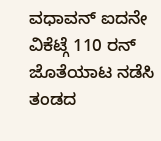ವಧಾವನ್ ಐದನೇ ವಿಕೆಟ್ಗೆ 110 ರನ್ ಜೊತೆಯಾಟ ನಡೆಸಿ ತಂಡದ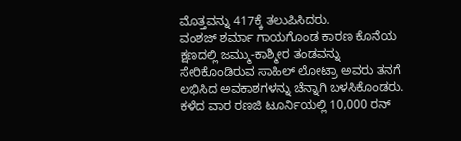ಮೊತ್ತವನ್ನು 417ಕ್ಕೆ ತಲುಪಿಸಿದರು.
ವಂಶಜ್ ಶರ್ಮಾ ಗಾಯಗೊಂಡ ಕಾರಣ ಕೊನೆಯ ಕ್ಷಣದಲ್ಲಿ ಜಮ್ಮು-ಕಾಶ್ಮೀರ ತಂಡವನ್ನು ಸೇರಿಕೊಂಡಿರುವ ಸಾಹಿಲ್ ಲೋಟ್ರಾ ಅವರು ತನಗೆ ಲಭಿಸಿದ ಅವಕಾಶಗಳನ್ನು ಚೆನ್ನಾಗಿ ಬಳಸಿಕೊಂಡರು. ಕಳೆದ ವಾರ ರಣಜಿ ಟೂರ್ನಿಯಲ್ಲಿ 10,000 ರನ್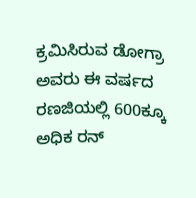ಕ್ರಮಿಸಿರುವ ಡೋಗ್ರಾ ಅವರು ಈ ವರ್ಷದ ರಣಜಿಯಲ್ಲಿ 600ಕ್ಕೂ ಅಧಿಕ ರನ್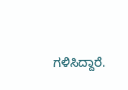ಗಳಿಸಿದ್ದಾರೆ.